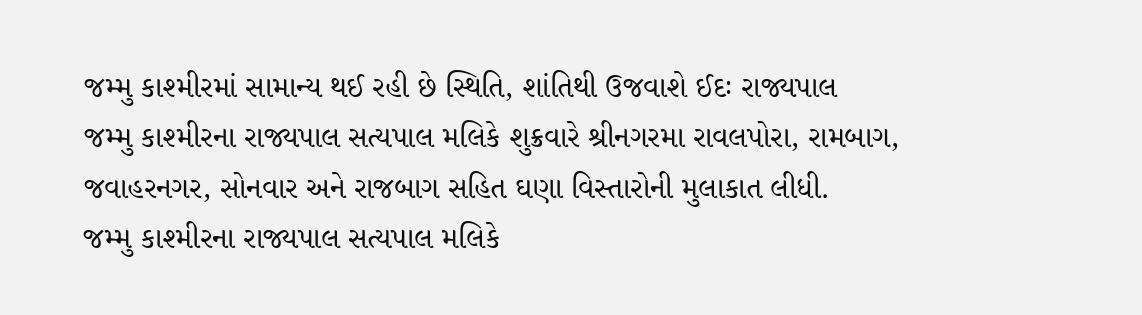જમ્મુ કાશ્મીરમાં સામાન્ય થઈ રહી છે સ્થિતિ, શાંતિથી ઉજવાશે ઈદઃ રાજ્યપાલ
જમ્મુ કાશ્મીરના રાજ્યપાલ સત્યપાલ મલિકે શુક્રવારે શ્રીનગરમા રાવલપોરા, રામબાગ, જવાહરનગર, સોનવાર અને રાજબાગ સહિત ઘણા વિસ્તારોની મુલાકાત લીધી.
જમ્મુ કાશ્મીરના રાજ્યપાલ સત્યપાલ મલિકે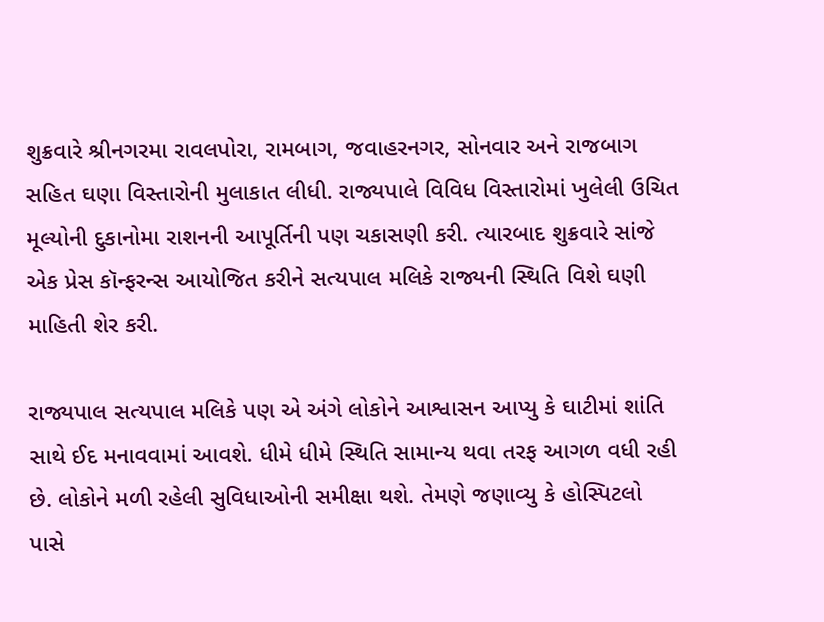શુક્રવારે શ્રીનગરમા રાવલપોરા, રામબાગ, જવાહરનગર, સોનવાર અને રાજબાગ સહિત ઘણા વિસ્તારોની મુલાકાત લીધી. રાજ્યપાલે વિવિધ વિસ્તારોમાં ખુલેલી ઉચિત મૂલ્યોની દુકાનોમા રાશનની આપૂર્તિની પણ ચકાસણી કરી. ત્યારબાદ શુક્રવારે સાંજે એક પ્રેસ કૉન્ફરન્સ આયોજિત કરીને સત્યપાલ મલિકે રાજ્યની સ્થિતિ વિશે ઘણી માહિતી શેર કરી.

રાજ્યપાલ સત્યપાલ મલિકે પણ એ અંગે લોકોને આશ્વાસન આપ્યુ કે ઘાટીમાં શાંતિ સાથે ઈદ મનાવવામાં આવશે. ધીમે ધીમે સ્થિતિ સામાન્ય થવા તરફ આગળ વધી રહી છે. લોકોને મળી રહેલી સુવિધાઓની સમીક્ષા થશે. તેમણે જણાવ્યુ કે હોસ્પિટલો પાસે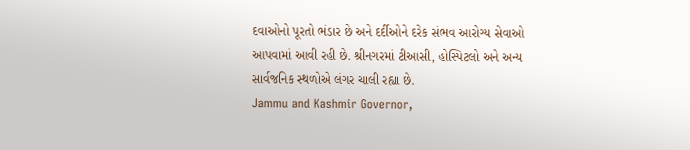દવાઓનો પૂરતો ભંડાર છે અને દર્દીઓને દરેક સંભવ આરોગ્ય સેવાઓ આપવામાં આવી રહી છે. શ્રીનગરમાં ટીઆસી, હોસ્પિટલો અને અન્ય સાર્વજનિક સ્થળોએ લંગર ચાલી રહ્યા છે.
Jammu and Kashmir Governor,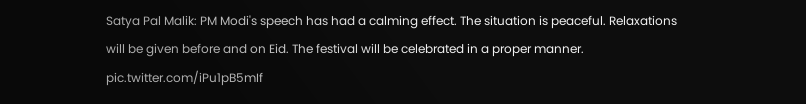Satya Pal Malik: PM Modi's speech has had a calming effect. The situation is peaceful. Relaxations will be given before and on Eid. The festival will be celebrated in a proper manner. pic.twitter.com/iPu1pB5mIf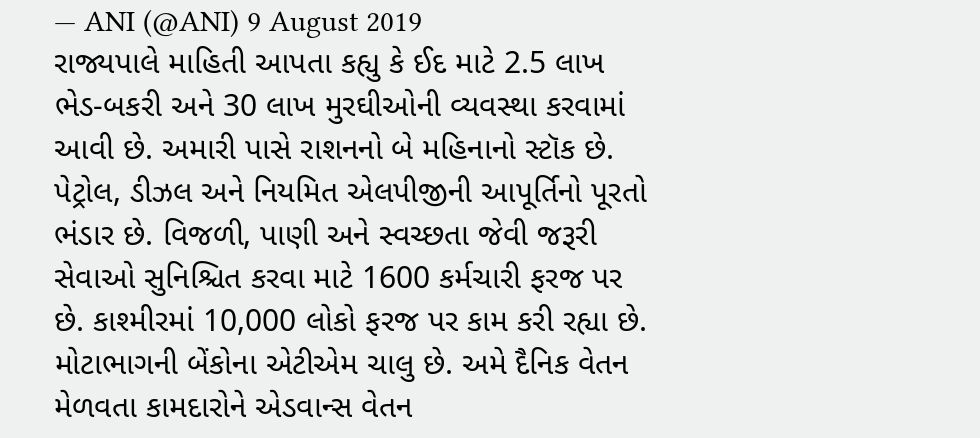— ANI (@ANI) 9 August 2019
રાજ્યપાલે માહિતી આપતા કહ્યુ કે ઈદ માટે 2.5 લાખ ભેડ-બકરી અને 30 લાખ મુરઘીઓની વ્યવસ્થા કરવામાં આવી છે. અમારી પાસે રાશનનો બે મહિનાનો સ્ટૉક છે. પેટ્રોલ, ડીઝલ અને નિયમિત એલપીજીની આપૂર્તિનો પૂરતો ભંડાર છે. વિજળી, પાણી અને સ્વચ્છતા જેવી જરૂરી સેવાઓ સુનિશ્ચિત કરવા માટે 1600 કર્મચારી ફરજ પર છે. કાશ્મીરમાં 10,000 લોકો ફરજ પર કામ કરી રહ્યા છે. મોટાભાગની બેંકોના એટીએમ ચાલુ છે. અમે દૈનિક વેતન મેળવતા કામદારોને એડવાન્સ વેતન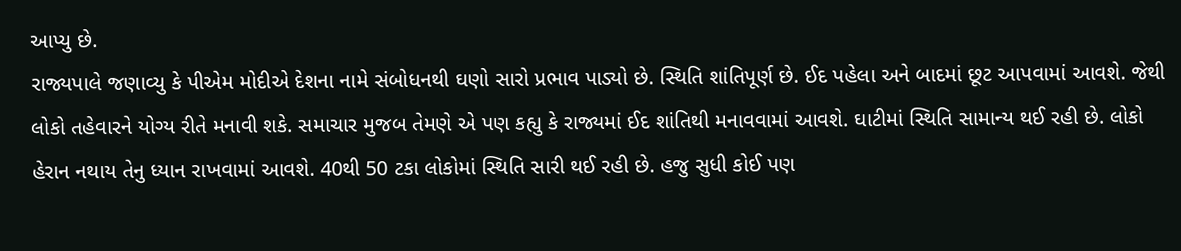આપ્યુ છે.
રાજ્યપાલે જણાવ્યુ કે પીએમ મોદીએ દેશના નામે સંબોધનથી ઘણો સારો પ્રભાવ પાડ્યો છે. સ્થિતિ શાંતિપૂર્ણ છે. ઈદ પહેલા અને બાદમાં છૂટ આપવામાં આવશે. જેથી લોકો તહેવારને યોગ્ય રીતે મનાવી શકે. સમાચાર મુજબ તેમણે એ પણ કહ્યુ કે રાજ્યમાં ઈદ શાંતિથી મનાવવામાં આવશે. ઘાટીમાં સ્થિતિ સામાન્ય થઈ રહી છે. લોકો હેરાન નથાય તેનુ ધ્યાન રાખવામાં આવશે. 40થી 50 ટકા લોકોમાં સ્થિતિ સારી થઈ રહી છે. હજુ સુધી કોઈ પણ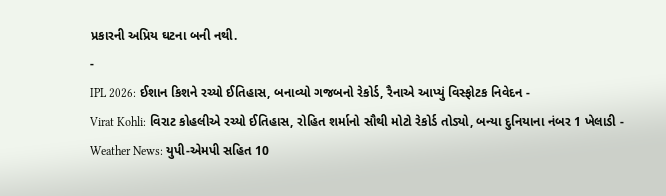પ્રકારની અપ્રિય ઘટના બની નથી.
-
IPL 2026: ઈશાન કિશને રચ્યો ઈતિહાસ, બનાવ્યો ગજબનો રેકોર્ડ, રૈનાએ આપ્યું વિસ્ફોટક નિવેદન -
Virat Kohli: વિરાટ કોહલીએ રચ્યો ઈતિહાસ, રોહિત શર્માનો સૌથી મોટો રેકોર્ડ તોડ્યો, બન્યા દુનિયાના નંબર 1 ખેલાડી -
Weather News: યુપી-એમપી સહિત 10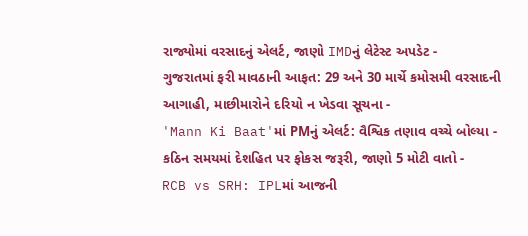રાજ્યોમાં વરસાદનું એલર્ટ, જાણો IMDનું લેટેસ્ટ અપડેટ -
ગુજરાતમાં ફરી માવઠાની આફત: 29 અને 30 માર્ચે કમોસમી વરસાદની આગાહી, માછીમારોને દરિયો ન ખેડવા સૂચના -
'Mann Ki Baat'માં PMનું એલર્ટ: વૈશ્વિક તણાવ વચ્ચે બોલ્યા - કઠિન સમયમાં દેશહિત પર ફોકસ જરૂરી, જાણો 5 મોટી વાતો -
RCB vs SRH: IPLમાં આજની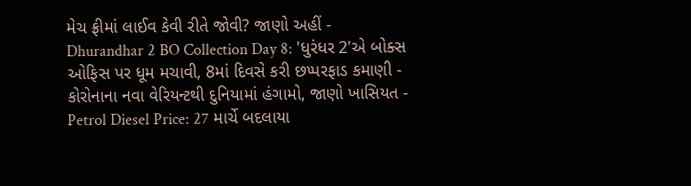મેચ ફ્રીમાં લાઈવ કેવી રીતે જોવી? જાણો અહીં -
Dhurandhar 2 BO Collection Day 8: 'ધુરંધર 2'એ બોક્સ ઓફિસ પર ધૂમ મચાવી, 8માં દિવસે કરી છપ્પરફાડ કમાણી -
કોરોનાના નવા વેરિયન્ટથી દુનિયામાં હંગામો, જાણો ખાસિયત -
Petrol Diesel Price: 27 માર્ચે બદલાયા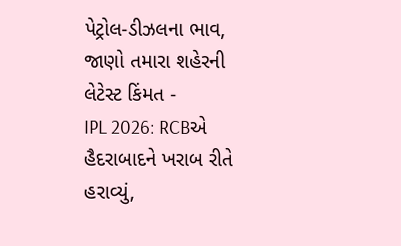પેટ્રોલ-ડીઝલના ભાવ, જાણો તમારા શહેરની લેટેસ્ટ કિંમત -
IPL 2026: RCBએ હૈદરાબાદને ખરાબ રીતે હરાવ્યું,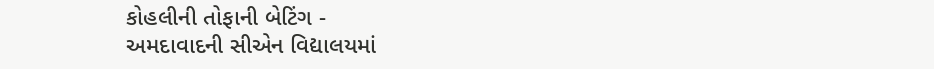કોહલીની તોફાની બેટિંગ -
અમદાવાદની સીએન વિદ્યાલયમાં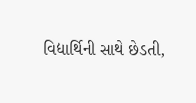વિદ્યાર્થિની સાથે છેડતી,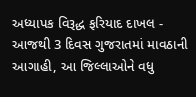અધ્યાપક વિરૂદ્ધ ફરિયાદ દાખલ -
આજથી 3 દિવસ ગુજરાતમાં માવઠાની આગાહી, આ જિલ્લાઓને વધુ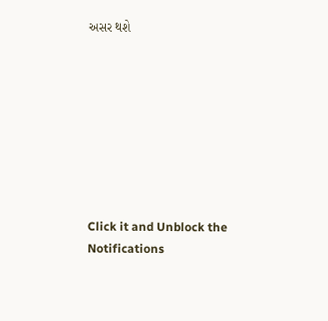અસર થશે








Click it and Unblock the Notifications